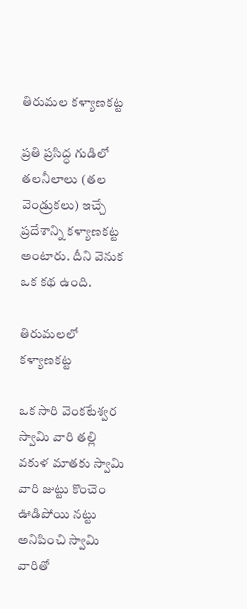తిరుమల కళ్యాణకట్ట

ప్రతి ప్రసిద్ధ గుడిలో తలనీలాలు (తల వెండ్రుకలు) ఇచ్చే ప్రదేశాన్ని కళ్యాణకట్ట అంటారు. దీని వెనుక ఒక కథ ఉంది.

తిరుమలలో కళ్యాణకట్ట

ఒక సారి వెంకటేశ్వర స్వామి వారి తల్లి వకుళ మాతకు స్వామి వారి జుట్టు కొంచెం ఊడిపోయి నట్టు అనిపించి స్వామి వారితో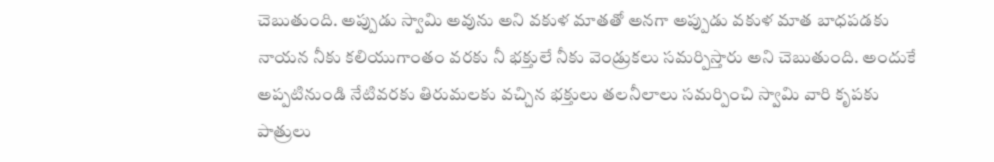చెబుతుంది. అప్పుడు స్వామి అవును అని వకుళ మాతతో అనగా అప్పుడు వకుళ మాత బాధపడకు నాయన నీకు కలియుగాంతం వరకు నీ భక్తులే నీకు వెండ్రుకలు సమర్పిస్తారు అని చెబుతుంది. అందుకే అప్పటినుండి నేటివరకు తిరుమలకు వచ్చిన భక్తులు తలనీలాలు సమర్పించి స్వామి వారి కృపకు పాత్రులు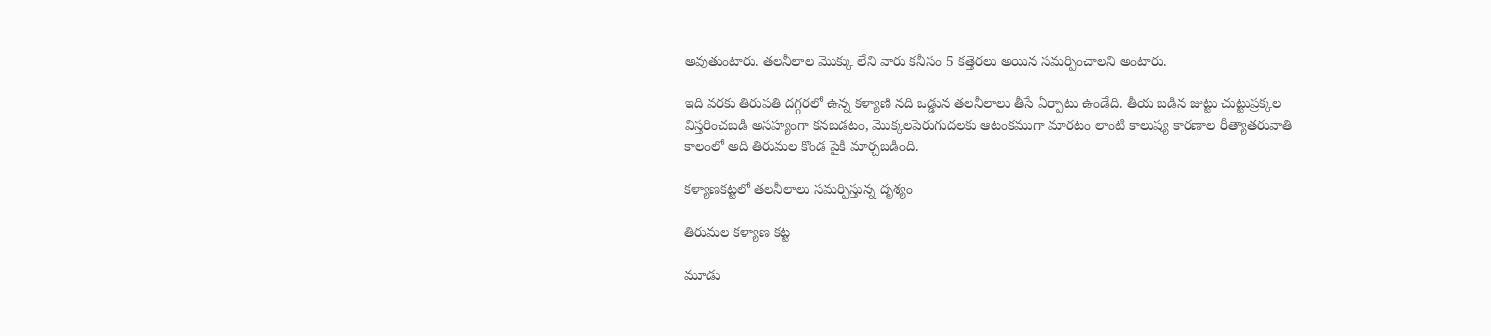అవుతుంటారు. తలనీలాల మొక్కు లేని వారు కనీసం 5 కత్తెరలు అయిన సమర్పించాలని అంటారు.

ఇది వరకు తిరుపతి దగ్గరలో ఉన్న కళ్యాణి నది ఒడ్డున తలనీలాలు తీసే ఏర్పాటు ఉండేది. తీయ బడిన జుట్టు చుట్టుప్రక్కల విస్తరించబడి అసహ్యంగా కనబడటం, మొక్కలపెరుగుదలకు ఆటంకముగా మారటం లాంటి కాలుష్య కారణాల రీత్యాతరువాతి కాలంలో అది తిరుమల కొండ పైకి మార్చబడింది.

కళ్యాణకట్టలో తలనీలాలు సమర్పిస్తున్న దృశ్యం

తిరుమల కళ్యాణ కట్ట

మూడు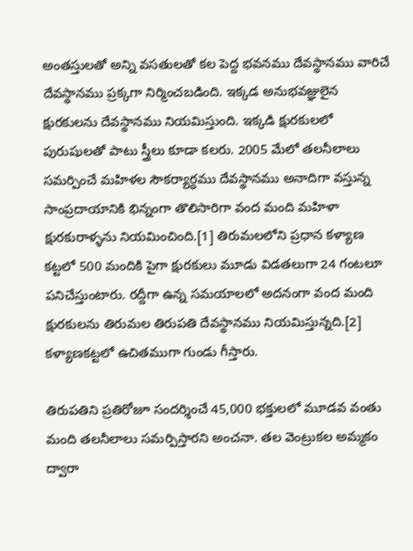అంతస్తులతో అన్ని వసతులతో కల పెద్ద భవనము దేవస్థానము వారిచే దేవస్థానము ప్రక్కగా నిర్మించబడింది. ఇక్కడ అనుభవజ్ఞులైన క్షురకులను దేవస్థానము నియమిస్తుంది. ఇక్కడి క్షురకులలో పురుషులతో పాటు స్త్రీలు కూడా కలరు. 2005 మేలో తలనీలాలు సమర్పించే మహిళల సౌకర్యార్ధము దేవస్థానము అనాదిగా వస్తున్న సాంప్రదాయానికి భిన్నంగా తొలిసారిగా వంద మంది మహిళా క్షురకురాళ్ళను నియమించింది.[1] తిరుమలలోని ప్రధాన కళ్యాణ కట్టలో 500 మందికి పైగా క్షురకులు మూడు విడతలుగా 24 గంటలూ పనిచేస్తుంటారు. రద్దీగా ఉన్న సమయాలలో అదనంగా వంద మంది క్షురకులను తిరుమల తిరుపతి దేవస్థానము నియమిస్తున్నది.[2] కళ్యాణకట్టలో ఉచితముగా గుండు గీస్తారు.

తిరుపతిని ప్రతిరోజూ సందర్శించే 45,000 భక్తులలో మూడవ వంతు మంది తలనీలాలు సమర్పిస్తారని అంచనా. తల వెంట్రుకల అమ్మకం ద్వారా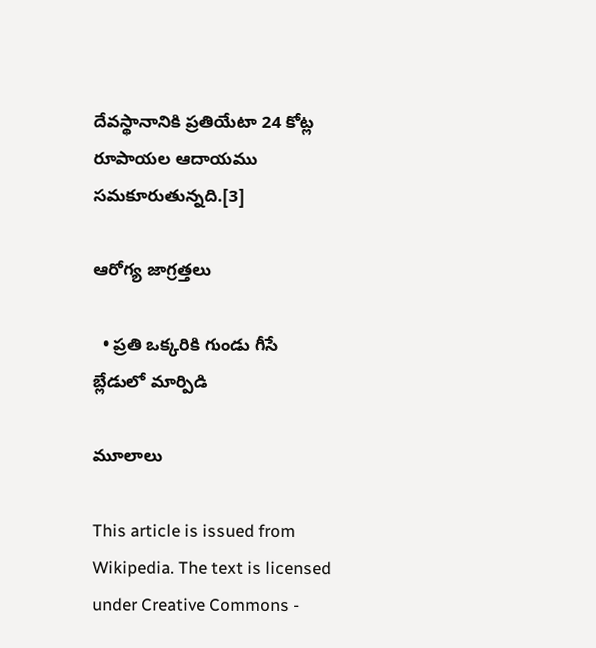దేవస్థానానికి ప్రతియేటా 24 కోట్ల రూపాయల ఆదాయము సమకూరుతున్నది.[3]

ఆరోగ్య జాగ్రత్తలు

  • ప్రతి ఒక్కరికి గుండు గీసే బ్లేడులో మార్పిడి

మూలాలు

This article is issued from Wikipedia. The text is licensed under Creative Commons -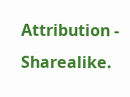Attribution - Sharealike.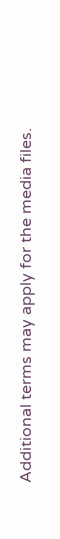Additional terms may apply for the media files.